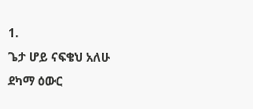1.
ጌታ ሆይ ናፍቄህ አለሁ
ደካማ ዕውር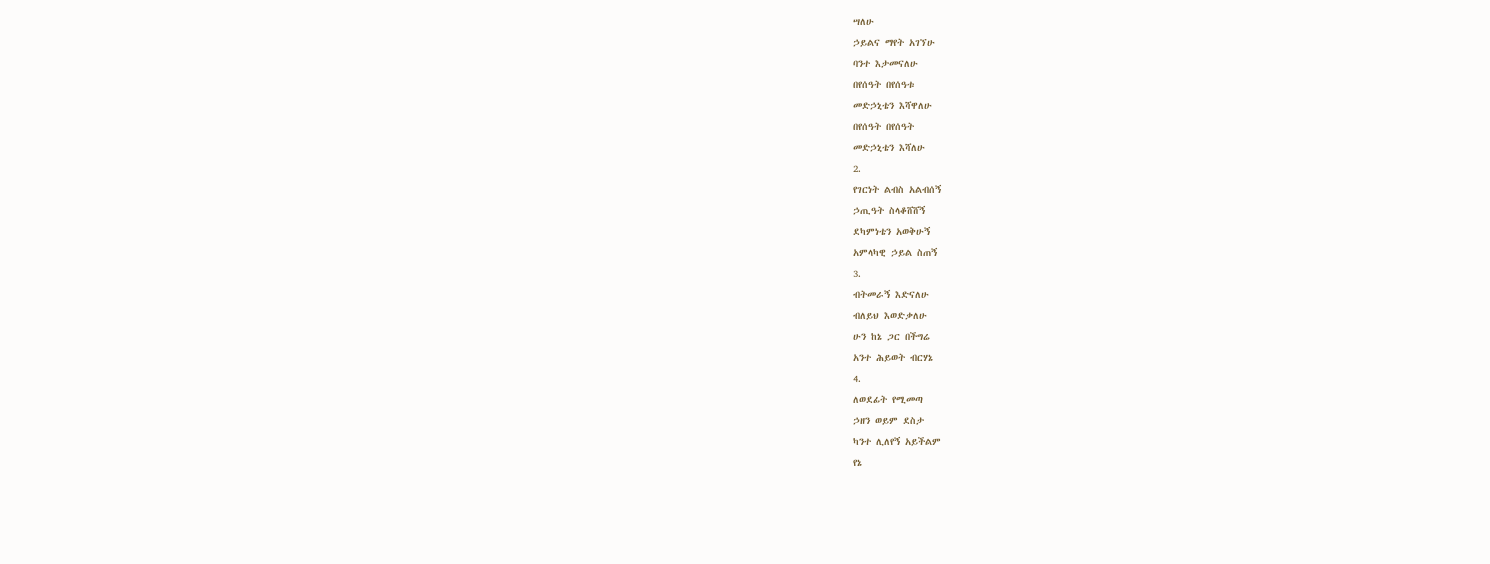ሣለሁ
ኃይልና ማየት አገኘሁ
ባንተ እታመናለሁ
በየሰዓት በየሰዓቱ
መድኃኒቴን እሻዋለሁ
በየሰዓት በየሰዓት
መድኃኒቴን እሻለሁ
2.
የገርነት ልብስ አልብሰኝ
ኃጢዓት ስላቆሸሸኝ
ደካምነቴን አወቅሁኝ
አምላካዊ ኃይል ስጠኝ
3.
ብትመራኝ እድናለሁ
ብለይህ እወድቃለሁ
ሁን ከኔ ጋር በችግሬ
አንተ ሕይወት ብርሃኔ
4.
ለወደፊት የሚመጣ
ኃዘን ወይም ደስታ
ካንተ ሊለየኝ አይችልም
የኔ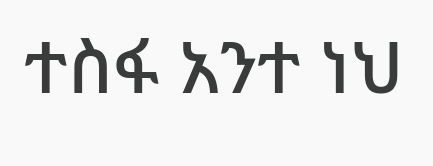ተስፋ አንተ ነህ